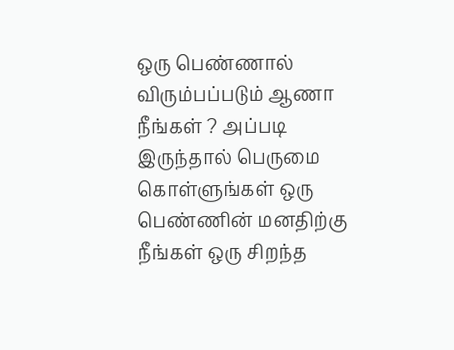ஒரு பெண்ணால் விரும்பப்படும் ஆணா நீங்கள் ? அப்படி இருந்தால் பெருமை கொள்ளுங்கள் ஒரு பெண்ணின் மனதிற்கு நீங்கள் ஒரு சிறந்த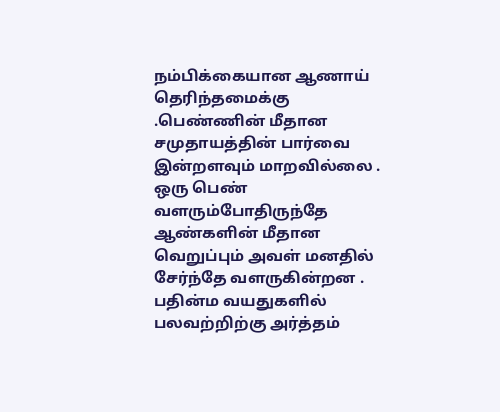நம்பிக்கையான ஆணாய் தெரிந்தமைக்கு .பெண்ணின் மீதான சமுதாயத்தின் பார்வை இன்றளவும் மாறவில்லை . ஒரு பெண் வளரும்போதிருந்தே ஆண்களின் மீதான வெறுப்பும் அவள் மனதில் சேர்ந்தே வளருகின்றன .
பதின்ம வயதுகளில் பலவற்றிற்கு அர்த்தம்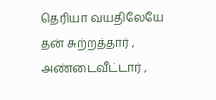தெரியா வயதிலேயே தன் சுற்றத்தார் , அண்டைவீட்டார் ,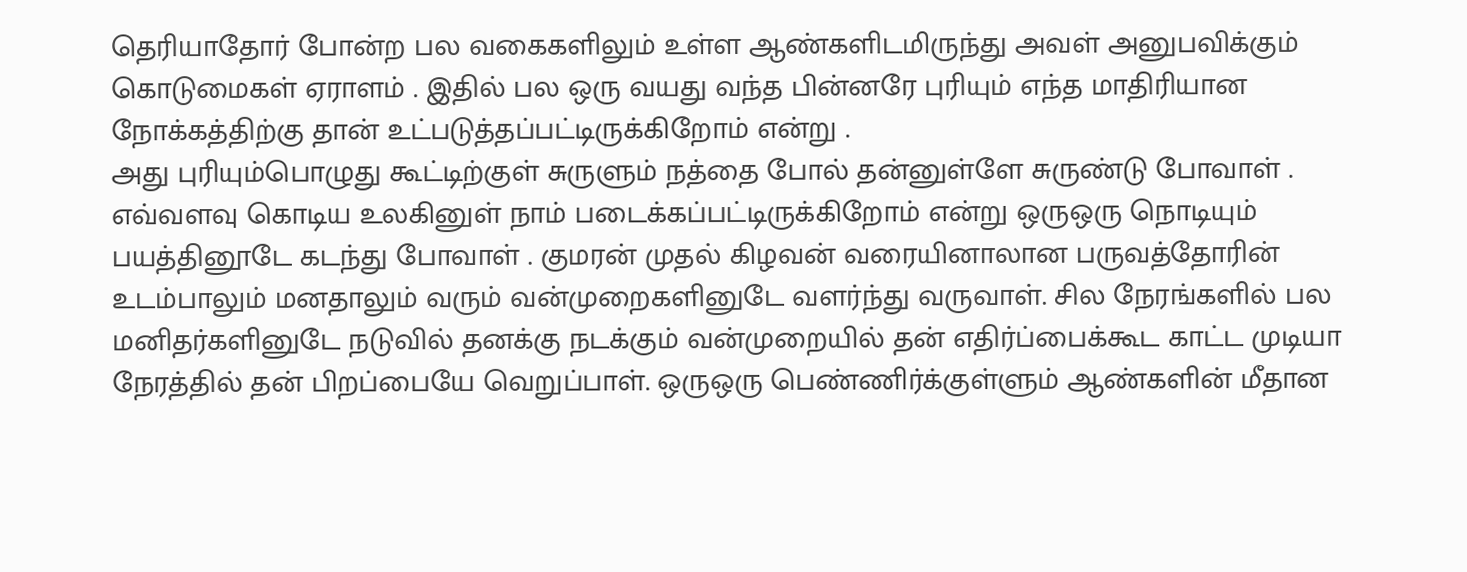தெரியாதோர் போன்ற பல வகைகளிலும் உள்ள ஆண்களிடமிருந்து அவள் அனுபவிக்கும் கொடுமைகள் ஏராளம் . இதில் பல ஒரு வயது வந்த பின்னரே புரியும் எந்த மாதிரியான நோக்கத்திற்கு தான் உட்படுத்தப்பட்டிருக்கிறோம் என்று .
அது புரியும்பொழுது கூட்டிற்குள் சுருளும் நத்தை போல் தன்னுள்ளே சுருண்டு போவாள் . எவ்வளவு கொடிய உலகினுள் நாம் படைக்கப்பட்டிருக்கிறோம் என்று ஒருஒரு நொடியும் பயத்தினூடே கடந்து போவாள் . குமரன் முதல் கிழவன் வரையினாலான பருவத்தோரின் உடம்பாலும் மனதாலும் வரும் வன்முறைகளினுடே வளர்ந்து வருவாள். சில நேரங்களில் பல மனிதர்களினுடே நடுவில் தனக்கு நடக்கும் வன்முறையில் தன் எதிர்ப்பைக்கூட காட்ட முடியா நேரத்தில் தன் பிறப்பையே வெறுப்பாள். ஒருஒரு பெண்ணிர்க்குள்ளும் ஆண்களின் மீதான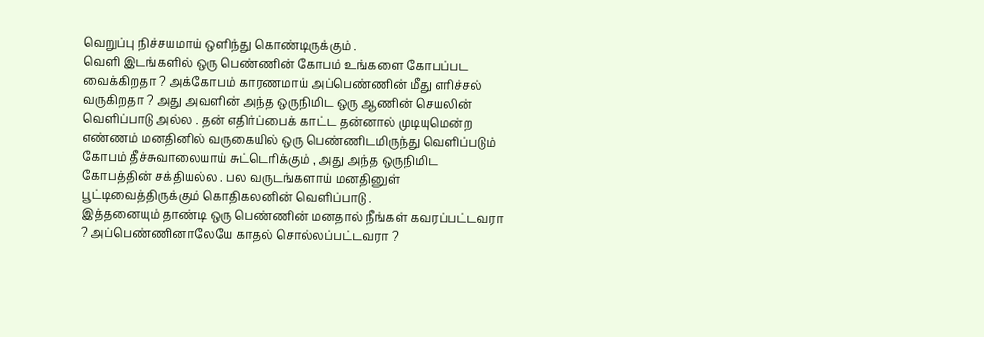வெறுப்பு நிச்சயமாய் ஒளிந்து கொண்டிருக்கும் .
வெளி இடங்களில் ஒரு பெண்ணின் கோபம் உங்களை கோபப்பட வைக்கிறதா ? அக்கோபம் காரணமாய் அப்பெண்ணின் மீது எரிச்சல் வருகிறதா ? அது அவளின் அந்த ஒருநிமிட ஒரு ஆணின் செயலின் வெளிப்பாடு அல்ல . தன் எதிர்ப்பைக் காட்ட தன்னால் முடியுமென்ற எண்ணம் மனதினில் வருகையில் ஒரு பெண்ணிடமிருந்து வெளிப்படும் கோபம் தீச்சுவாலையாய் சுட்டெரிக்கும் , அது அந்த ஒருநிமிட கோபத்தின் சக்தியல்ல . பல வருடங்களாய் மனதினுள் பூட்டிவைத்திருக்கும் கொதிகலனின் வெளிப்பாடு .
இத்தனையும் தாண்டி ஒரு பெண்ணின் மனதால் நீங்கள் கவரப்பட்டவரா ? அப்பெண்ணினாலேயே காதல் சொல்லப்பட்டவரா ?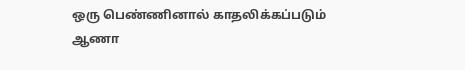ஒரு பெண்ணினால் காதலிக்கப்படும் ஆணா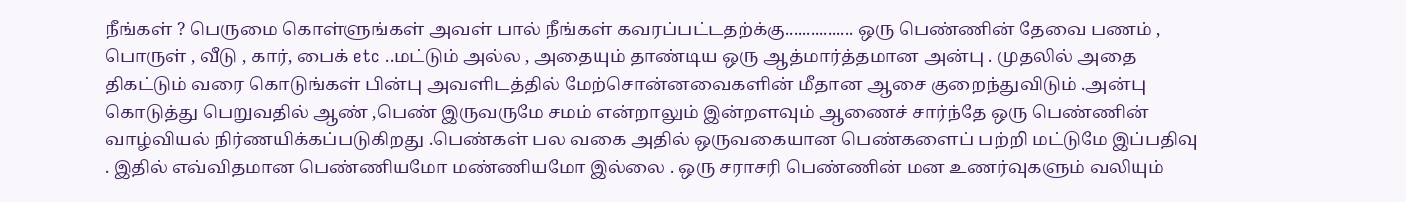நீங்கள் ? பெருமை கொள்ளுங்கள் அவள் பால் நீங்கள் கவரப்பட்டதற்க்கு................ ஒரு பெண்ணின் தேவை பணம் , பொருள் , வீடு , கார், பைக் etc ..மட்டும் அல்ல , அதையும் தாண்டிய ஒரு ஆத்மார்த்தமான அன்பு . முதலில் அதை திகட்டும் வரை கொடுங்கள் பின்பு அவளிடத்தில் மேற்சொன்னவைகளின் மீதான ஆசை குறைந்துவிடும் .அன்பு கொடுத்து பெறுவதில் ஆண் ,பெண் இருவருமே சமம் என்றாலும் இன்றளவும் ஆணைச் சார்ந்தே ஒரு பெண்ணின் வாழ்வியல் நிர்ணயிக்கப்படுகிறது .பெண்கள் பல வகை அதில் ஒருவகையான பெண்களைப் பற்றி மட்டுமே இப்பதிவு . இதில் எவ்விதமான பெண்ணியமோ மண்ணியமோ இல்லை . ஒரு சராசரி பெண்ணின் மன உணர்வுகளும் வலியும்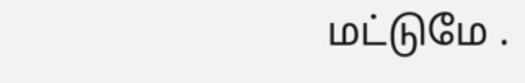மட்டுமே .